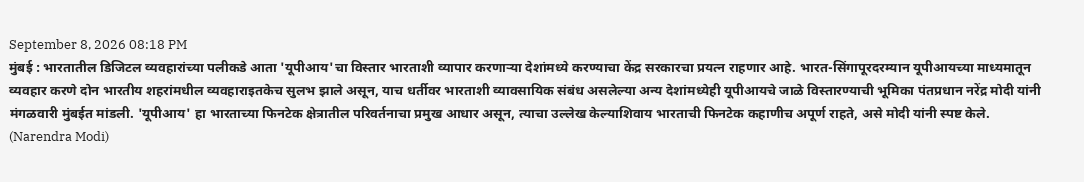September 8, 2026 08:18 PM
मुंबई : भारतातील डिजिटल व्यवहारांच्या पलीकडे आता 'यूपीआय'चा विस्तार भारताशी व्यापार करणाऱ्या देशांमध्ये करण्याचा केंद्र सरकारचा प्रयत्न राहणार आहे. भारत-सिंगापूरदरम्यान यूपीआयच्या माध्यमातून व्यवहार करणे दोन भारतीय शहरांमधील व्यवहाराइतकेच सुलभ झाले असून, याच धर्तीवर भारताशी व्यावसायिक संबंध असलेल्या अन्य देशांमध्येही यूपीआयचे जाळे विस्तारण्याची भूमिका पंतप्रधान नरेंद्र मोदी यांनी मंगळवारी मुंबईत मांडली. 'यूपीआय' हा भारताच्या फिनटेक क्षेत्रातील परिवर्तनाचा प्रमुख आधार असून, त्याचा उल्लेख केल्याशिवाय भारताची फिनटेक कहाणीच अपूर्ण राहते, असे मोदी यांनी स्पष्ट केले. (Narendra Modi)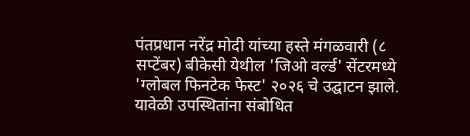पंतप्रधान नरेंद्र मोदी यांच्या हस्ते मंगळवारी (८ सप्टेंबर) बीकेसी येथील 'जिओ वर्ल्ड' सेंटरमध्ये 'ग्लोबल फिनटेक फेस्ट' २०२६ चे उद्घाटन झाले. यावेळी उपस्थितांना संबोधित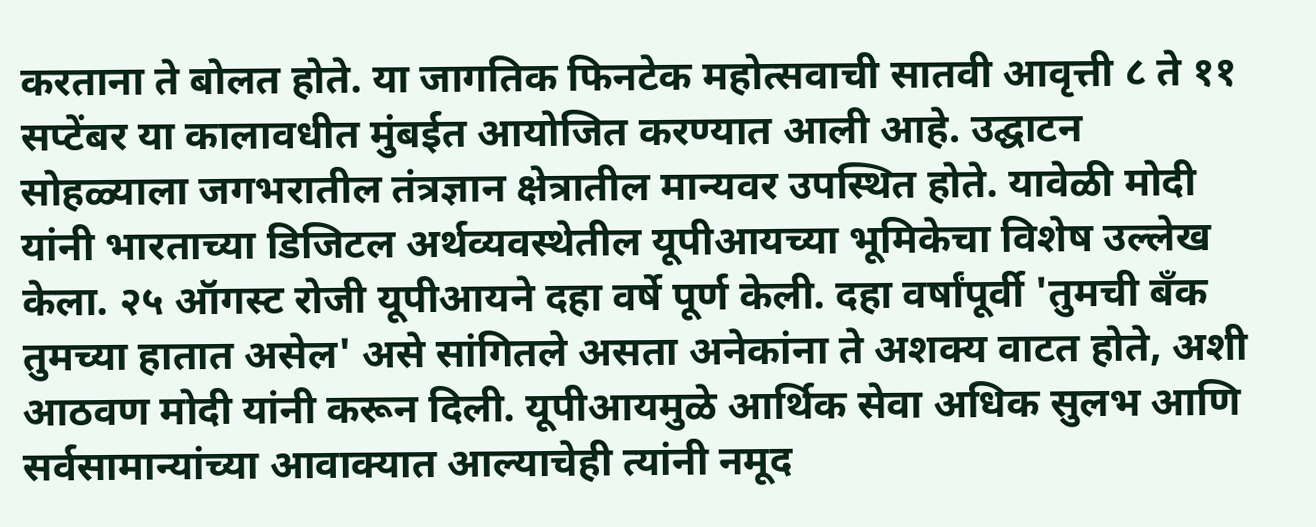करताना ते बोलत होते. या जागतिक फिनटेक महोत्सवाची सातवी आवृत्ती ८ ते ११ सप्टेंबर या कालावधीत मुंबईत आयोजित करण्यात आली आहे. उद्घाटन सोहळ्याला जगभरातील तंत्रज्ञान क्षेत्रातील मान्यवर उपस्थित होते. यावेळी मोदी यांनी भारताच्या डिजिटल अर्थव्यवस्थेतील यूपीआयच्या भूमिकेचा विशेष उल्लेख केला. २५ ऑगस्ट रोजी यूपीआयने दहा वर्षे पूर्ण केली. दहा वर्षांपूर्वी 'तुमची बँक तुमच्या हातात असेल' असे सांगितले असता अनेकांना ते अशक्य वाटत होते, अशी आठवण मोदी यांनी करून दिली. यूपीआयमुळे आर्थिक सेवा अधिक सुलभ आणि सर्वसामान्यांच्या आवाक्यात आल्याचेही त्यांनी नमूद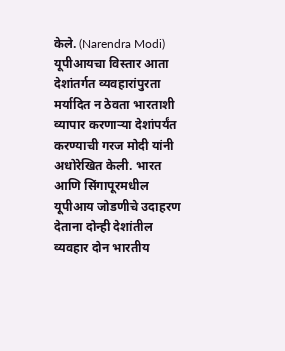केले. (Narendra Modi)
यूपीआयचा विस्तार आता देशांतर्गत व्यवहारांपुरता मर्यादित न ठेवता भारताशी व्यापार करणाऱ्या देशांपर्यंत करण्याची गरज मोदी यांनी अधोरेखित केली. भारत आणि सिंगापूरमधील यूपीआय जोडणीचे उदाहरण देताना दोन्ही देशांतील व्यवहार दोन भारतीय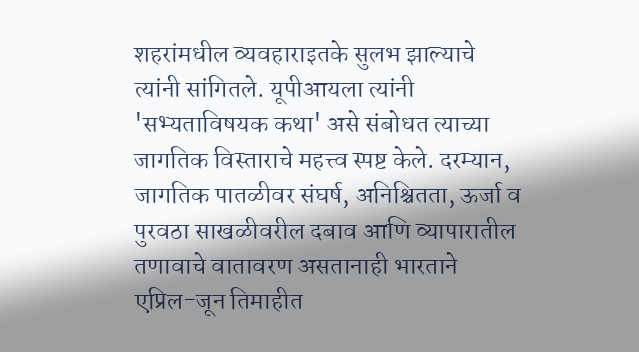शहरांमधील व्यवहाराइतके सुलभ झाल्याचे त्यांनी सांगितले. यूपीआयला त्यांनी 'सभ्यताविषयक कथा' असे संबोधत त्याच्या जागतिक विस्ताराचे महत्त्व स्पष्ट केले. दरम्यान, जागतिक पातळीवर संघर्ष, अनिश्चितता, ऊर्जा व पुरवठा साखळीवरील दबाव आणि व्यापारातील तणावाचे वातावरण असतानाही भारताने एप्रिल-जून तिमाहीत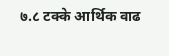७.८ टक्के आर्थिक वाढ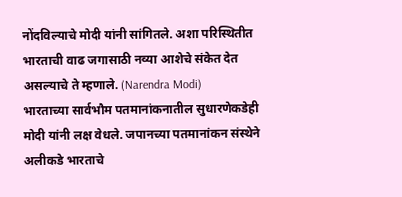नोंदविल्याचे मोदी यांनी सांगितले. अशा परिस्थितीत भारताची वाढ जगासाठी नव्या आशेचे संकेत देत असल्याचे ते म्हणाले. (Narendra Modi)
भारताच्या सार्वभौम पतमानांकनातील सुधारणेकडेही मोदी यांनी लक्ष वेधले. जपानच्या पतमानांकन संस्थेने अलीकडे भारताचे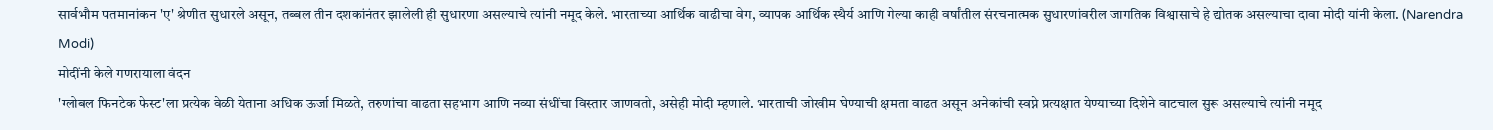सार्वभौम पतमानांकन 'ए' श्रेणीत सुधारले असून, तब्बल तीन दशकांनंतर झालेली ही सुधारणा असल्याचे त्यांनी नमूद केले. भारताच्या आर्थिक वाढीचा वेग, व्यापक आर्थिक स्थैर्य आणि गेल्या काही वर्षांतील संरचनात्मक सुधारणांवरील जागतिक विश्वासाचे हे द्योतक असल्याचा दावा मोदी यांनी केला. (Narendra Modi)
मोदींनी केले गणरायाला वंदन
'ग्लोबल फिनटेक फेस्ट'ला प्रत्येक वेळी येताना अधिक ऊर्जा मिळते, तरुणांचा वाढता सहभाग आणि नव्या संधींचा विस्तार जाणवतो, असेही मोदी म्हणाले. भारताची जोखीम घेण्याची क्षमता वाढत असून अनेकांची स्वप्ने प्रत्यक्षात येण्याच्या दिशेने वाटचाल सुरू असल्याचे त्यांनी नमूद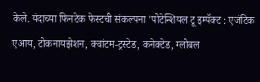केले. यंदाच्या फिनटेक फेस्टची संकल्पना 'पोटेन्शियल टू इम्पॅक्ट : एजंटिक एआय, टोकनायझेशन, क्वांटम-ट्रस्टेड, कनेक्टेड, ग्लोबल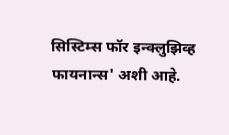सिस्टिम्स फॉर इन्क्लुझिव्ह फायनान्स' अशी आहे.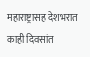महाराष्ट्रासह देशभरात काही दिवसांत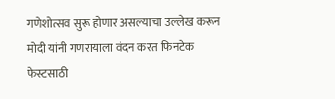गणेशोत्सव सुरू होणार असल्याचा उल्लेख करून मोदी यांनी गणरायाला वंदन करत फिनटेक फेस्टसाठी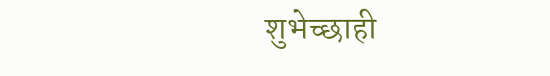शुभेच्छाही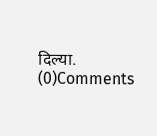दिल्या.
(0)Comments